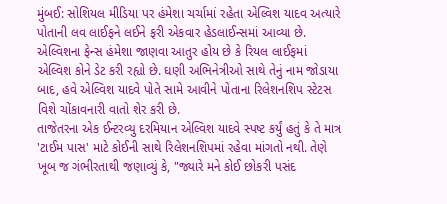મુંબઈ: સોશિયલ મીડિયા પર હંમેશા ચર્ચામાં રહેતા એલ્વિશ યાદવ અત્યારે પોતાની લવ લાઈફને લઈને ફરી એકવાર હેડલાઈન્સમાં આવ્યા છે. એલ્વિશના ફેન્સ હંમેશા જાણવા આતુર હોય છે કે રિયલ લાઈફમાં એલ્વિશ કોને ડેટ કરી રહ્યો છે. ઘણી અભિનેત્રીઓ સાથે તેનું નામ જોડાયા બાદ, હવે એલ્વિશ યાદવે પોતે સામે આવીને પોતાના રિલેશનશિપ સ્ટેટસ વિશે ચોંકાવનારી વાતો શેર કરી છે.
તાજેતરના એક ઈન્ટરવ્યુ દરમિયાન એલ્વિશ યાદવે સ્પષ્ટ કર્યું હતું કે તે માત્ર 'ટાઈમ પાસ' માટે કોઈની સાથે રિલેશનશિપમાં રહેવા માંગતો નથી. તેણે ખૂબ જ ગંભીરતાથી જણાવ્યું કે, "જ્યારે મને કોઈ છોકરી પસંદ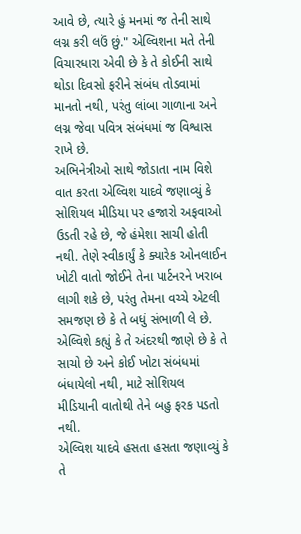આવે છે, ત્યારે હું મનમાં જ તેની સાથે લગ્ન કરી લઉં છું." એલ્વિશના મતે તેની વિચારધારા એવી છે કે તે કોઈની સાથે થોડા દિવસો ફરીને સંબંધ તોડવામાં માનતો નથી, પરંતુ લાંબા ગાળાના અને લગ્ન જેવા પવિત્ર સંબંધમાં જ વિશ્વાસ રાખે છે.
અભિનેત્રીઓ સાથે જોડાતા નામ વિશે વાત કરતા એલ્વિશ યાદવે જણાવ્યું કે સોશિયલ મીડિયા પર હજારો અફવાઓ ઉડતી રહે છે, જે હંમેશા સાચી હોતી નથી. તેણે સ્વીકાર્યું કે ક્યારેક ઓનલાઈન ખોટી વાતો જોઈને તેના પાર્ટનરને ખરાબ લાગી શકે છે, પરંતુ તેમના વચ્ચે એટલી સમજણ છે કે તે બધું સંભાળી લે છે. એલ્વિશે કહ્યું કે તે અંદરથી જાણે છે કે તે સાચો છે અને કોઈ ખોટા સંબંધમાં બંધાયેલો નથી, માટે સોશિયલ મીડિયાની વાતોથી તેને બહુ ફરક પડતો નથી.
એલ્વિશ યાદવે હસતા હસતા જણાવ્યું કે તે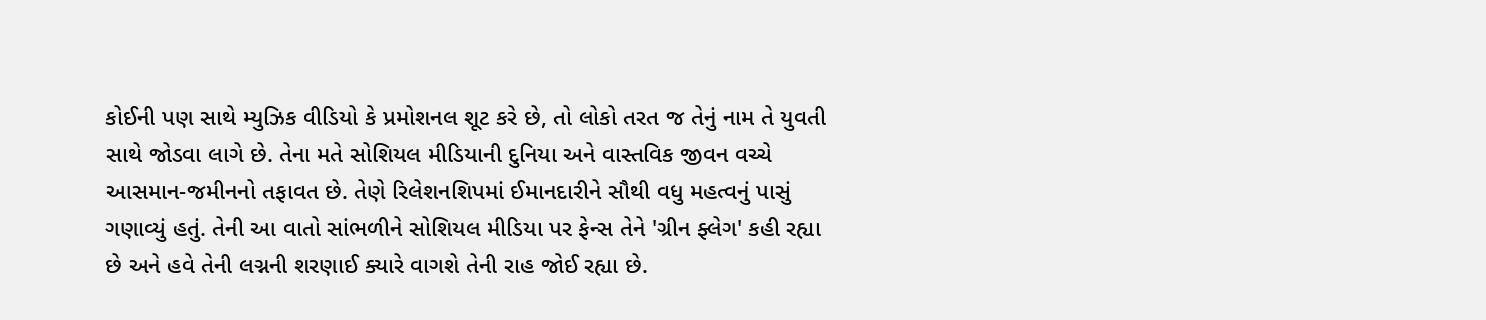કોઈની પણ સાથે મ્યુઝિક વીડિયો કે પ્રમોશનલ શૂટ કરે છે, તો લોકો તરત જ તેનું નામ તે યુવતી સાથે જોડવા લાગે છે. તેના મતે સોશિયલ મીડિયાની દુનિયા અને વાસ્તવિક જીવન વચ્ચે આસમાન-જમીનનો તફાવત છે. તેણે રિલેશનશિપમાં ઈમાનદારીને સૌથી વધુ મહત્વનું પાસું ગણાવ્યું હતું. તેની આ વાતો સાંભળીને સોશિયલ મીડિયા પર ફેન્સ તેને 'ગ્રીન ફ્લેગ' કહી રહ્યા છે અને હવે તેની લગ્નની શરણાઈ ક્યારે વાગશે તેની રાહ જોઈ રહ્યા છે.